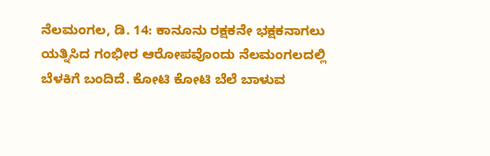ನೆಲಮಂಗಲ, ಡಿ. 14: ಕಾನೂನು ರಕ್ಷಕನೇ ಭಕ್ಷಕನಾಗಲು ಯತ್ನಿಸಿದ ಗಂಭೀರ ಆರೋಪವೊಂದು ನೆಲಮಂಗಲದಲ್ಲಿ ಬೆಳಕಿಗೆ ಬಂದಿದೆ. ಕೋಟಿ ಕೋಟಿ ಬೆಲೆ ಬಾಳುವ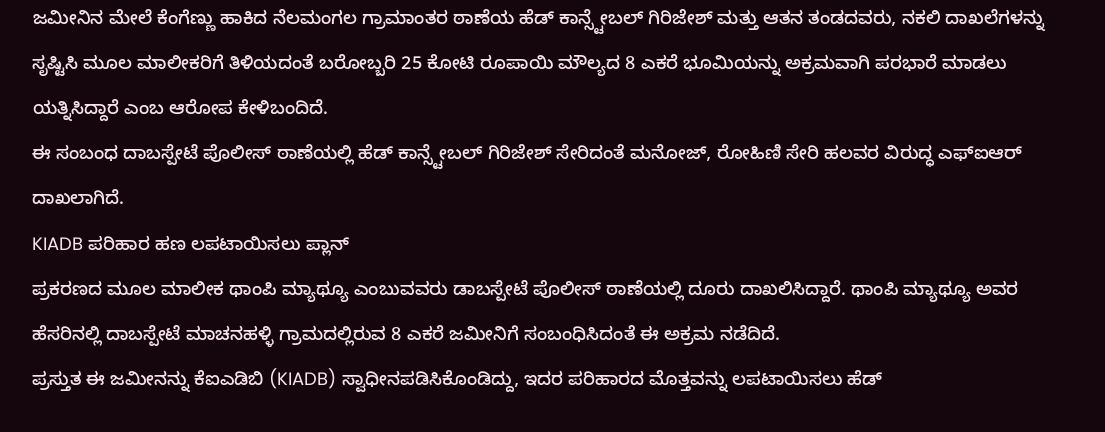ಜಮೀನಿನ ಮೇಲೆ ಕೆಂಗೆಣ್ಣು ಹಾಕಿದ ನೆಲಮಂಗಲ ಗ್ರಾಮಾಂತರ ಠಾಣೆಯ ಹೆಡ್ ಕಾನ್ಸ್ಟೇಬಲ್ ಗಿರಿಜೇಶ್ ಮತ್ತು ಆತನ ತಂಡದವರು, ನಕಲಿ ದಾಖಲೆಗಳನ್ನು ಸೃಷ್ಟಿಸಿ ಮೂಲ ಮಾಲೀಕರಿಗೆ ತಿಳಿಯದಂತೆ ಬರೋಬ್ಬರಿ 25 ಕೋಟಿ ರೂಪಾಯಿ ಮೌಲ್ಯದ 8 ಎಕರೆ ಭೂಮಿಯನ್ನು ಅಕ್ರಮವಾಗಿ ಪರಭಾರೆ ಮಾಡಲು ಯತ್ನಿಸಿದ್ದಾರೆ ಎಂಬ ಆರೋಪ ಕೇಳಿಬಂದಿದೆ.
ಈ ಸಂಬಂಧ ದಾಬಸ್ಪೇಟೆ ಪೊಲೀಸ್ ಠಾಣೆಯಲ್ಲಿ ಹೆಡ್ ಕಾನ್ಸ್ಟೇಬಲ್ ಗಿರಿಜೇಶ್ ಸೇರಿದಂತೆ ಮನೋಜ್, ರೋಹಿಣಿ ಸೇರಿ ಹಲವರ ವಿರುದ್ಧ ಎಫ್ಐಆರ್ ದಾಖಲಾಗಿದೆ.
KIADB ಪರಿಹಾರ ಹಣ ಲಪಟಾಯಿಸಲು ಪ್ಲಾನ್
ಪ್ರಕರಣದ ಮೂಲ ಮಾಲೀಕ ಥಾಂಪಿ ಮ್ಯಾಥ್ಯೂ ಎಂಬುವವರು ಡಾಬಸ್ಪೇಟೆ ಪೊಲೀಸ್ ಠಾಣೆಯಲ್ಲಿ ದೂರು ದಾಖಲಿಸಿದ್ದಾರೆ. ಥಾಂಪಿ ಮ್ಯಾಥ್ಯೂ ಅವರ ಹೆಸರಿನಲ್ಲಿ ದಾಬಸ್ಪೇಟೆ ಮಾಚನಹಳ್ಳಿ ಗ್ರಾಮದಲ್ಲಿರುವ 8 ಎಕರೆ ಜಮೀನಿಗೆ ಸಂಬಂಧಿಸಿದಂತೆ ಈ ಅಕ್ರಮ ನಡೆದಿದೆ.
ಪ್ರಸ್ತುತ ಈ ಜಮೀನನ್ನು ಕೆಐಎಡಿಬಿ (KIADB) ಸ್ವಾಧೀನಪಡಿಸಿಕೊಂಡಿದ್ದು, ಇದರ ಪರಿಹಾರದ ಮೊತ್ತವನ್ನು ಲಪಟಾಯಿಸಲು ಹೆಡ್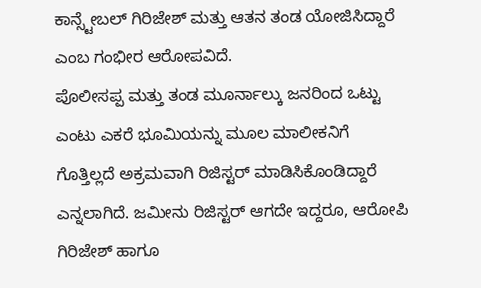ಕಾನ್ಸ್ಟೇಬಲ್ ಗಿರಿಜೇಶ್ ಮತ್ತು ಆತನ ತಂಡ ಯೋಜಿಸಿದ್ದಾರೆ ಎಂಬ ಗಂಭೀರ ಆರೋಪವಿದೆ.
ಪೊಲೀಸಪ್ಪ ಮತ್ತು ತಂಡ ಮೂರ್ನಾಲ್ಕು ಜನರಿಂದ ಒಟ್ಟು ಎಂಟು ಎಕರೆ ಭೂಮಿಯನ್ನು ಮೂಲ ಮಾಲೀಕನಿಗೆ ಗೊತ್ತಿಲ್ಲದೆ ಅಕ್ರಮವಾಗಿ ರಿಜಿಸ್ಟರ್ ಮಾಡಿಸಿಕೊಂಡಿದ್ದಾರೆ ಎನ್ನಲಾಗಿದೆ. ಜಮೀನು ರಿಜಿಸ್ಟರ್ ಆಗದೇ ಇದ್ದರೂ, ಆರೋಪಿ ಗಿರಿಜೇಶ್ ಹಾಗೂ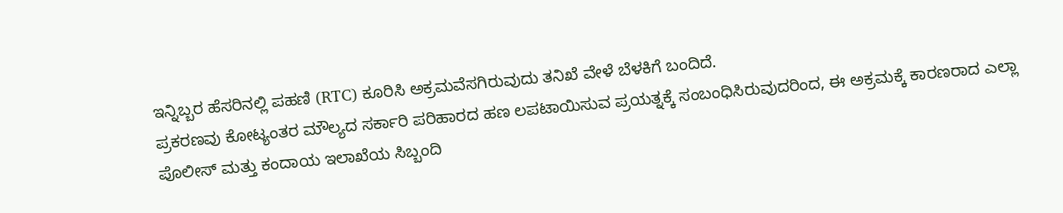ಇನ್ನಿಬ್ಬರ ಹೆಸರಿನಲ್ಲಿ ಪಹಣಿ (RTC) ಕೂರಿಸಿ ಅಕ್ರಮವೆಸಗಿರುವುದು ತನಿಖೆ ವೇಳೆ ಬೆಳಕಿಗೆ ಬಂದಿದೆ.
ಪ್ರಕರಣವು ಕೋಟ್ಯಂತರ ಮೌಲ್ಯದ ಸರ್ಕಾರಿ ಪರಿಹಾರದ ಹಣ ಲಪಟಾಯಿಸುವ ಪ್ರಯತ್ನಕ್ಕೆ ಸಂಬಂಧಿಸಿರುವುದರಿಂದ, ಈ ಅಕ್ರಮಕ್ಕೆ ಕಾರಣರಾದ ಎಲ್ಲಾ ಪೊಲೀಸ್ ಮತ್ತು ಕಂದಾಯ ಇಲಾಖೆಯ ಸಿಬ್ಬಂದಿ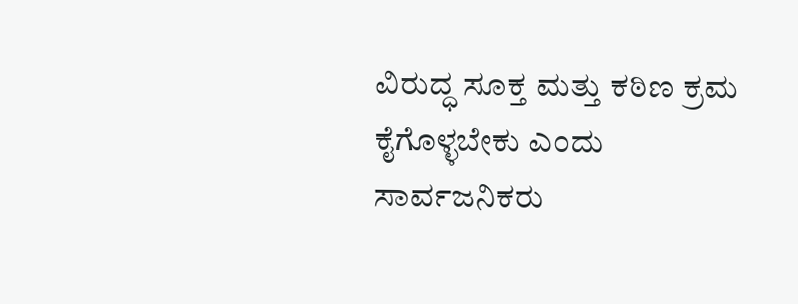ವಿರುದ್ಧ ಸೂಕ್ತ ಮತ್ತು ಕಠಿಣ ಕ್ರಮ ಕೈಗೊಳ್ಳಬೇಕು ಎಂದು ಸಾರ್ವಜನಿಕರು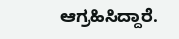ಆಗ್ರಹಿಸಿದ್ದಾರೆ.